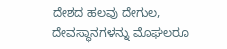ದೇಶದ ಹಲವು ದೇಗುಲ, ದೇವಸ್ಥಾನಗಳನ್ನು ಮೊಘಲರೂ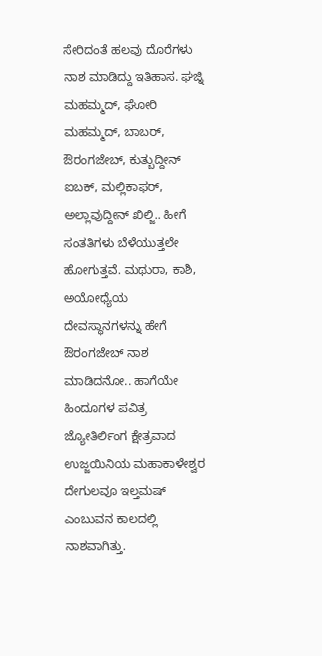ಸೇರಿದಂತೆ ಹಲವು ದೊರೆಗಳು ನಾಶ ಮಾಡಿದ್ದು ಇತಿಹಾಸ. ಘಜ್ನಿ ಮಹಮ್ಮದ್, ಘೋರಿ ಮಹಮ್ಮದ್, ಬಾಬರ್, ಔರಂಗಜೇಬ್, ಕುತ್ಬುದ್ದೀನ್ ಐಬಕ್, ಮಲ್ಲಿಕಾಫರ್, ಅಲ್ಲಾವುದ್ದೀನ್ ಖಿಲ್ಜಿ.. ಹೀಗೆ ಸಂತತಿಗಳು ಬೆಳೆಯುತ್ತಲೇ ಹೋಗುತ್ತವೆ. ಮಥುರಾ, ಕಾಶಿ, ಅಯೋಧ್ಯೆಯ ದೇವಸ್ಥಾನಗಳನ್ನು ಹೇಗೆ ಔರಂಗಜೇಬ್ ನಾಶ ಮಾಡಿದನೋ.. ಹಾಗೆಯೇ ಹಿಂದೂಗಳ ಪವಿತ್ರ ಜ್ಯೋತಿರ್ಲಿಂಗ ಕ್ಷೇತ್ರವಾದ ಉಜ್ಜಯಿನಿಯ ಮಹಾಕಾಳೇಶ್ವರ ದೇಗುಲವೂ ಇಲ್ತಮಷ್ ಎಂಬುವನ ಕಾಲದಲ್ಲಿ ನಾಶವಾಗಿತ್ತು.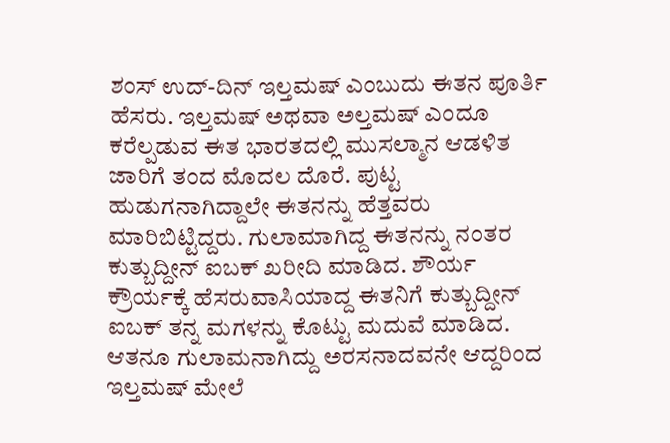ಶಂಸ್ ಉದ್-ದಿನ್ ಇಲ್ತಮಷ್ ಎಂಬುದು ಈತನ ಪೂರ್ತಿ ಹೆಸರು. ಇಲ್ತಮಷ್ ಅಥವಾ ಅಲ್ತಮಷ್ ಎಂದೂ ಕರೆಲ್ಪಡುವ ಈತ ಭಾರತದಲ್ಲಿ ಮುಸಲ್ಮಾನ ಆಡಳಿತ ಜಾರಿಗೆ ತಂದ ಮೊದಲ ದೊರೆ. ಪುಟ್ಟ ಹುಡುಗನಾಗಿದ್ದಾಲೇ ಈತನನ್ನು ಹೆತ್ತವರು ಮಾರಿಬಿಟ್ಟಿದ್ದರು. ಗುಲಾಮಾಗಿದ್ದ ಈತನನ್ನು ನಂತರ ಕುತ್ಬುದ್ದೀನ್ ಐಬಕ್ ಖರೀದಿ ಮಾಡಿದ. ಶೌರ್ಯ ಕ್ರೌರ್ಯಕ್ಕೆ ಹೆಸರುವಾಸಿಯಾದ್ದ ಈತನಿಗೆ ಕುತ್ಬುದ್ದೀನ್ ಐಬಕ್ ತನ್ನ ಮಗಳನ್ನು ಕೊಟ್ಟು ಮದುವೆ ಮಾಡಿದ. ಆತನೂ ಗುಲಾಮನಾಗಿದ್ದು ಅರಸನಾದವನೇ ಆದ್ದರಿಂದ ಇಲ್ತಮಷ್ ಮೇಲೆ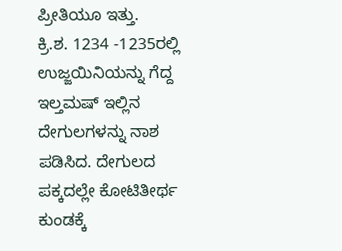ಪ್ರೀತಿಯೂ ಇತ್ತು.
ಕ್ರಿ.ಶ. 1234 -1235ರಲ್ಲಿ ಉಜ್ಜಯಿನಿಯನ್ನು ಗೆದ್ದ ಇಲ್ತಮಷ್ ಇಲ್ಲಿನ ದೇಗುಲಗಳನ್ನು ನಾಶ ಪಡಿಸಿದ. ದೇಗುಲದ ಪಕ್ಕದಲ್ಲೇ ಕೋಟಿತೀರ್ಥ ಕುಂಡಕ್ಕೆ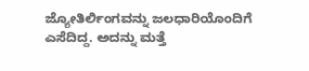ಜ್ಯೋತಿರ್ಲಿಂಗವನ್ನು ಜಲಧಾರಿಯೊಂದಿಗೆ ಎಸೆದಿದ್ದ. ಅದನ್ನು ಮತ್ತೆ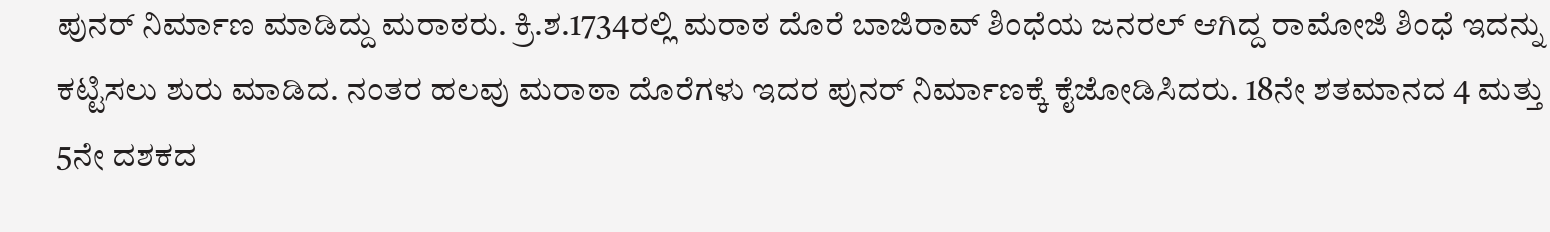ಪುನರ್ ನಿರ್ಮಾಣ ಮಾಡಿದ್ದು ಮರಾಠರು. ಕ್ರಿ.ಶ.1734ರಲ್ಲಿ ಮರಾಠ ದೊರೆ ಬಾಜಿರಾವ್ ಶಿಂಧೆಯ ಜನರಲ್ ಆಗಿದ್ದ ರಾಮೋಜಿ ಶಿಂಧೆ ಇದನ್ನು ಕಟ್ಟಿಸಲು ಶುರು ಮಾಡಿದ. ನಂತರ ಹಲವು ಮರಾಠಾ ದೊರೆಗಳು ಇದರ ಪುನರ್ ನಿರ್ಮಾಣಕ್ಕೆ ಕೈಜೋಡಿಸಿದರು. 18ನೇ ಶತಮಾನದ 4 ಮತ್ತು 5ನೇ ದಶಕದ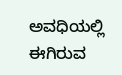ಅವಧಿಯಲ್ಲಿ ಈಗಿರುವ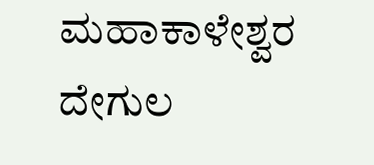ಮಹಾಕಾಳೇಶ್ವರ ದೇಗುಲ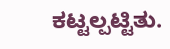ಕಟ್ಟಲ್ಪಟ್ಟಿತು.